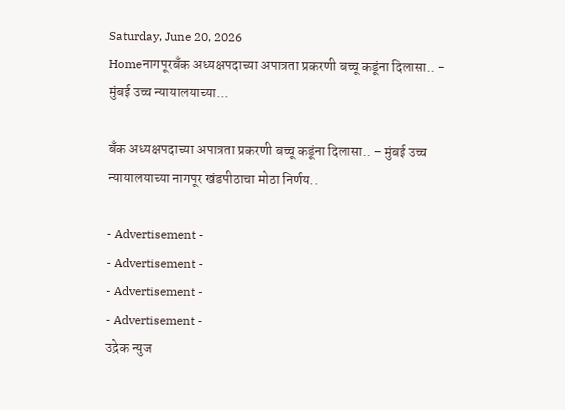Saturday, June 20, 2026
Homeनागपूरबँक अध्यक्षपदाच्या अपात्रता प्रकरणी बच्चू कडूंना दिलासा.. - मुंबई उच्च न्यायालयाच्या...

बँक अध्यक्षपदाच्या अपात्रता प्रकरणी बच्चू कडूंना दिलासा.. – मुंबई उच्च न्यायालयाच्या नागपूर खंडपीठाचा मोठा निर्णय..

- Advertisement -
- Advertisement -
- Advertisement -
- Advertisement -
उद्रेक न्युज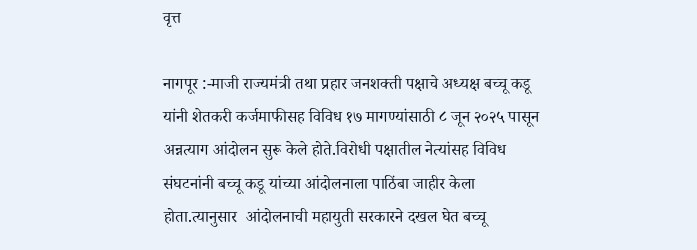वृत्त

नागपूर :-माजी राज्यमंत्री तथा प्रहार जनशक्ती पक्षाचे अध्यक्ष बच्चू कडू यांनी शेतकरी कर्जमाफीसह विविध १७ मागण्यांसाठी ८ जून २०२५ पासून अन्नत्याग आंदोलन सुरू केले होते.विरोधी पक्षातील नेत्यांसह विविध संघटनांनी बच्चू कडू यांच्या आंदोलनाला पाठिंबा जाहीर केला होता.त्यानुसार  आंदोलनाची महायुती सरकारने दखल घेत बच्चू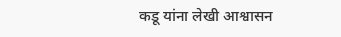कडू यांना लेखी आश्वासन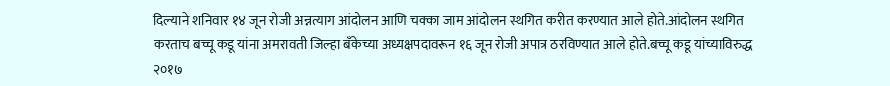दिल्याने शनिवार १४ जून रोजी अन्नत्याग आंदोलन आणि चक्का जाम आंदोलन स्थगित करीत करण्यात आले होते.आंदोलन स्थगित करताच बच्चू कडू यांना अमरावती जिल्हा बँकेच्या अध्यक्षपदावरून १६ जून रोजी अपात्र ठरविण्यात आले होते.बच्चू कडू यांच्याविरुद्ध २०१७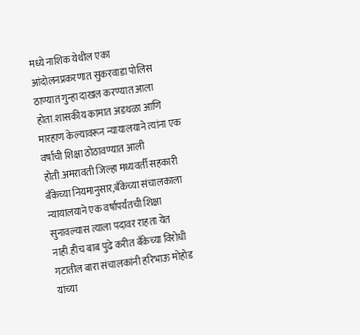मध्ये नाशिक येथील एका आंदोलनप्रकरणात सुकरवाडा पोलिस ठाण्यात गुन्हा दाखल करण्यात आला होता.शासकीय कामात अडथळा आणि मारहाण केल्यावरून न्यायालयाने त्यांना एक वर्षाची शिक्षा ठोठावण्यात आली होती.अमरावती जिल्हा मध्यवर्ती सहकारी बँकेच्या नियमानुसार,बँकेच्या संचालकाला न्यायालयाने एक वर्षापर्यंतची शिक्षा सुनावल्यास त्याला पदावर राहता येत नाही.हीच बाब पुढे करीत बँकेच्या विरोधी गटातील बारा संचालकांनी हरिभाऊ मोहोड यांच्या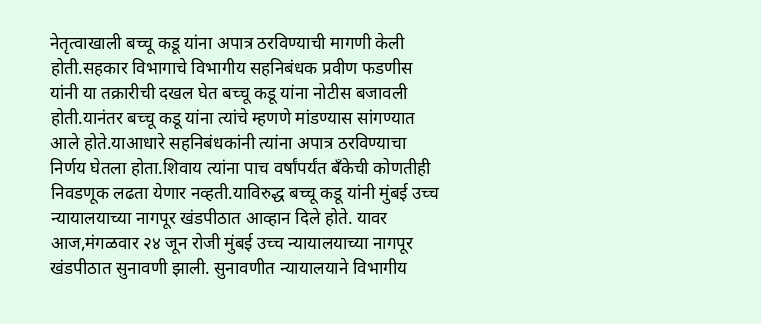नेतृत्वाखाली बच्चू कडू यांना अपात्र ठरविण्याची मागणी केली होती.सहकार विभागाचे विभागीय सहनिबंधक प्रवीण फडणीस यांनी या तक्रारीची दखल घेत बच्चू कडू यांना नोटीस बजावली होती.यानंतर बच्चू कडू यांना त्यांचे म्हणणे मांडण्यास सांगण्यात आले होते.याआधारे सहनिबंधकांनी त्यांना अपात्र ठरविण्याचा निर्णय घेतला होता.शिवाय त्यांना पाच वर्षांपर्यंत बँकेची कोणतीही निवडणूक लढता येणार नव्हती.याविरुद्ध बच्चू कडू यांनी मुंबई उच्च न्यायालयाच्या नागपूर खंडपीठात आव्हान दिले होते. यावर आज,मंगळवार २४ जून रोजी मुंबई उच्च न्यायालयाच्या नागपूर खंडपीठात सुनावणी झाली. सुनावणीत न्यायालयाने विभागीय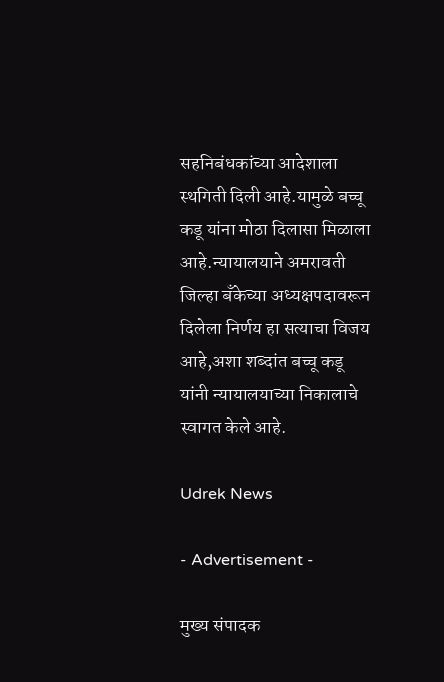सहनिबंधकांच्या आदेशाला स्थगिती दिली आहे.यामुळे बच्चू कडू यांना मोठा दिलासा मिळाला आहे.न्यायालयाने अमरावती जिल्हा बँकेच्या अध्यक्षपदावरून दिलेला निर्णय हा सत्याचा विजय आहे,अशा शब्दांत बच्चू कडू यांनी न्यायालयाच्या निकालाचे स्वागत केले आहे.

Udrek News

- Advertisement -

मुख्य संपादक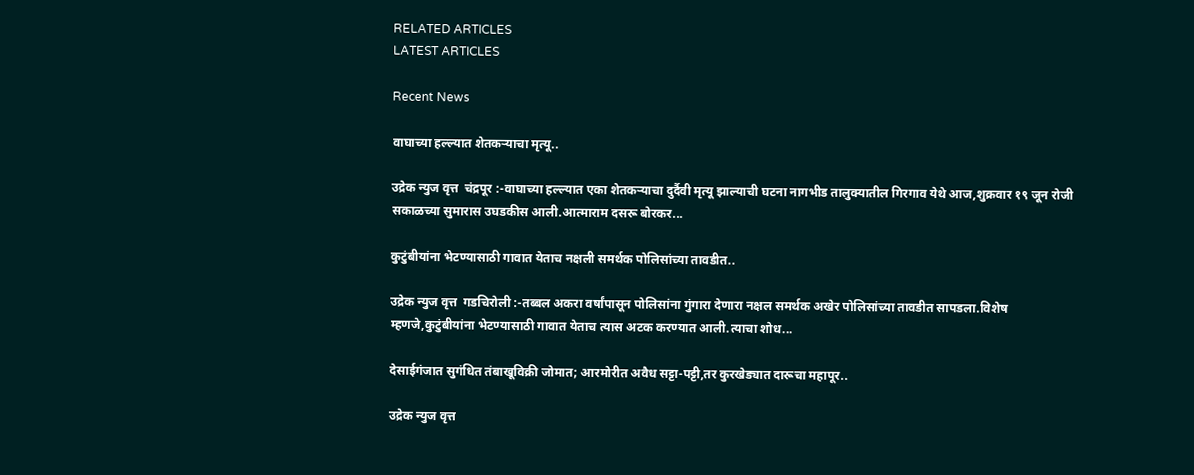RELATED ARTICLES
LATEST ARTICLES

Recent News

वाघाच्या हल्ल्यात शेतकऱ्याचा मृत्यू..

उद्रेक न्युज वृत्त  चंद्रपूर :-वाघाच्या हल्ल्यात एका शेतकऱ्याचा दुर्दैवी मृत्यू झाल्याची घटना नागभीड तालुक्यातील गिरगाव येथे आज,शुक्रवार १९ जून रोजी सकाळच्या सुमारास उघडकीस आली.आत्माराम दसरू बोरकर...

कुटुंबीयांना भेटण्यासाठी गावात येताच नक्षली समर्थक पोलिसांच्या तावडीत..

उद्रेक न्युज वृत्त  गडचिरोली :-तब्बल अकरा वर्षांपासून पोलिसांना गुंगारा देणारा नक्षल समर्थक अखेर पोलिसांच्या तावडीत सापडला.विशेष म्हणजे,कुटुंबीयांना भेटण्यासाठी गावात येताच त्यास अटक करण्यात आली.त्याचा शोध...

देसाईगंजात सुगंधित तंबाखूविक्री जोमात; आरमोरीत अवैध सट्टा-पट्टी,तर कुरखेड्यात दारूचा महापूर..

उद्रेक न्युज वृत्त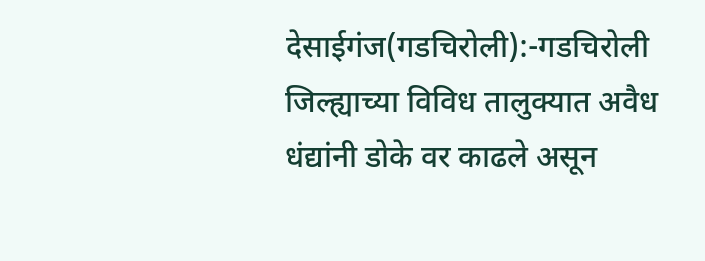देसाईगंज(गडचिरोली):-गडचिरोली जिल्ह्याच्या विविध तालुक्यात अवैध धंद्यांनी डोके वर काढले असून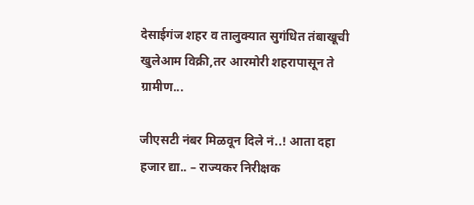देसाईगंज शहर व तालुक्यात सुगंधित तंबाखूची खुलेआम विक्री,तर आरमोरी शहरापासून ते ग्रामीण...

जीएसटी नंबर मिळवून दिले नं..! आता दहा हजार द्या.. – राज्यकर निरीक्षक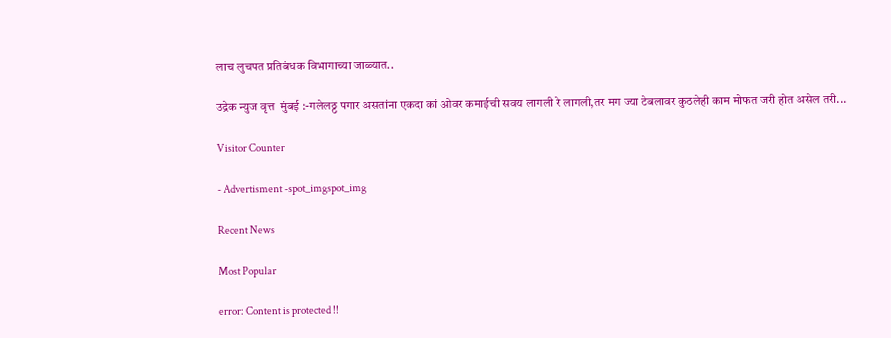लाच लुचपत प्रतिबंधक विभागाच्या जाळ्यात..

उद्रेक न्युज वृत्त  मुंबई :-गलेलठ्ठ पगार असतांना एकदा कां ओवर कमाईची सवय लागली रे लागली,तर मग ज्या टेबलावर कुठलेही काम मोफत जरी होत असेल तरी...

Visitor Counter

- Advertisment -spot_imgspot_img

Recent News

Most Popular

error: Content is protected !!